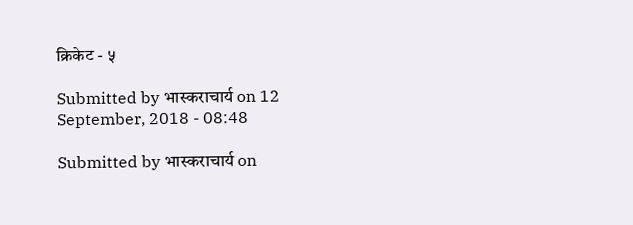क्रिकेट - ५

Submitted by भास्कराचार्य on 12 September, 2018 - 08:48

Submitted by भास्कराचार्य on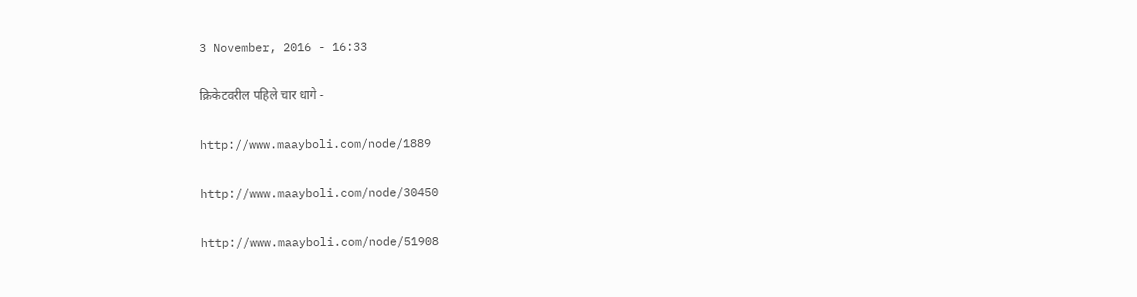3 November, 2016 - 16:33

क्रिकेटवरील पहिले चार धागे -

http://www.maayboli.com/node/1889

http://www.maayboli.com/node/30450

http://www.maayboli.com/node/51908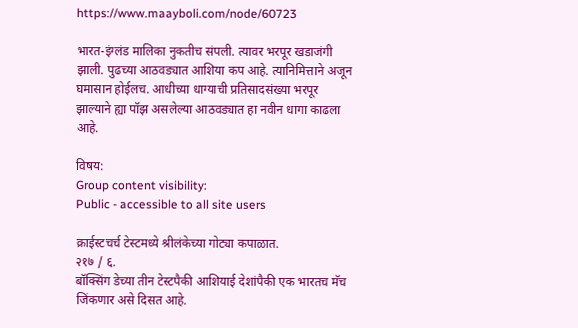https://www.maayboli.com/node/60723

भारत-इंग्लंड मालिका नुकतीच संपली. त्यावर भरपूर खडाजंगी झाली. पुढच्या आठवड्यात आशिया कप आहे. त्यानिमित्ताने अजून घमासान होईलच. आधीच्या धाग्याची प्रतिसादसंख्या भरपूर झाल्याने ह्या पॉझ असलेल्या आठवड्यात हा नवीन धागा काढला आहे.

विषय:
Group content visibility:
Public - accessible to all site users

क्राईस्टचर्च टेस्टमध्ये श्रीलंकेच्या गोट्या कपाळात.
२१७ / ६.
बॉक्सिंग डेच्या तीन टेस्टपैकी आशियाई देशांपैकी एक भारतच मॅच जिंकणार असे दिसत आहे.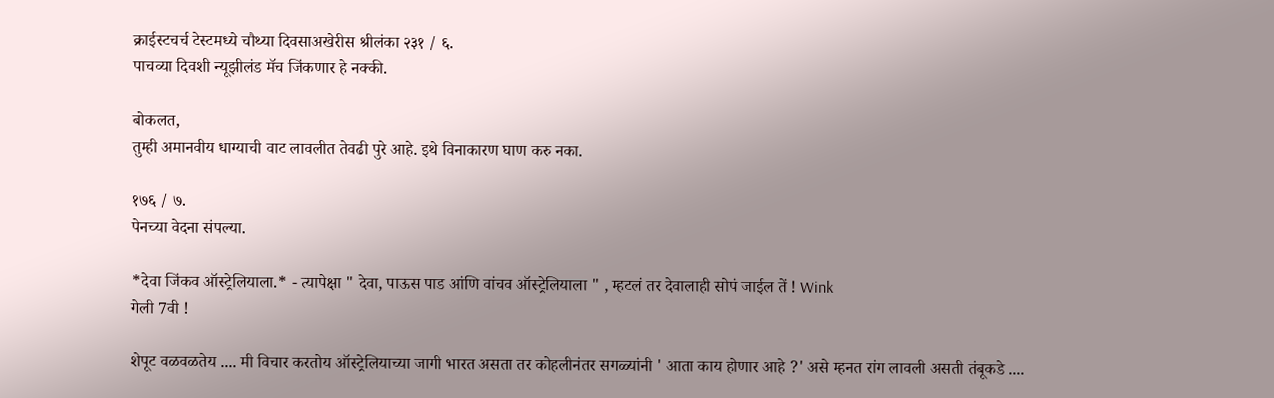क्राईस्टचर्च टेस्टमध्ये चौथ्या दिवसाअखेरीस श्रीलंका २३१ / ६.
पाचव्या दिवशी न्यूझीलंड मॅच जिंकणार हे नक्की.

बोकलत,
तुम्ही अमानवीय धाग्याची वाट लावलीत तेवढी पुरे आहे. इथे विनाकारण घाण करु नका.

१७६ / ७.
पेनच्या वेदना संपल्या.

*देवा जिंकव ऑस्ट्रेलियाला.* - त्यापेक्षा " देवा, पाऊस पाड आंणि वांचव ऑस्ट्रेलियाला " , म्हटलं तर देवालाही सोपं जाईल तें ! Wink
गेली 7वी !

शेपूट वळवळतेय .... मी विचार करतोय ऑस्ट्रेलियाच्या जागी भारत असता तर कोहलीनंतर सगळ्यांनी ' आता काय होणार आहे ?' असे म्हनत रांग लावली असती तंबूकडे ....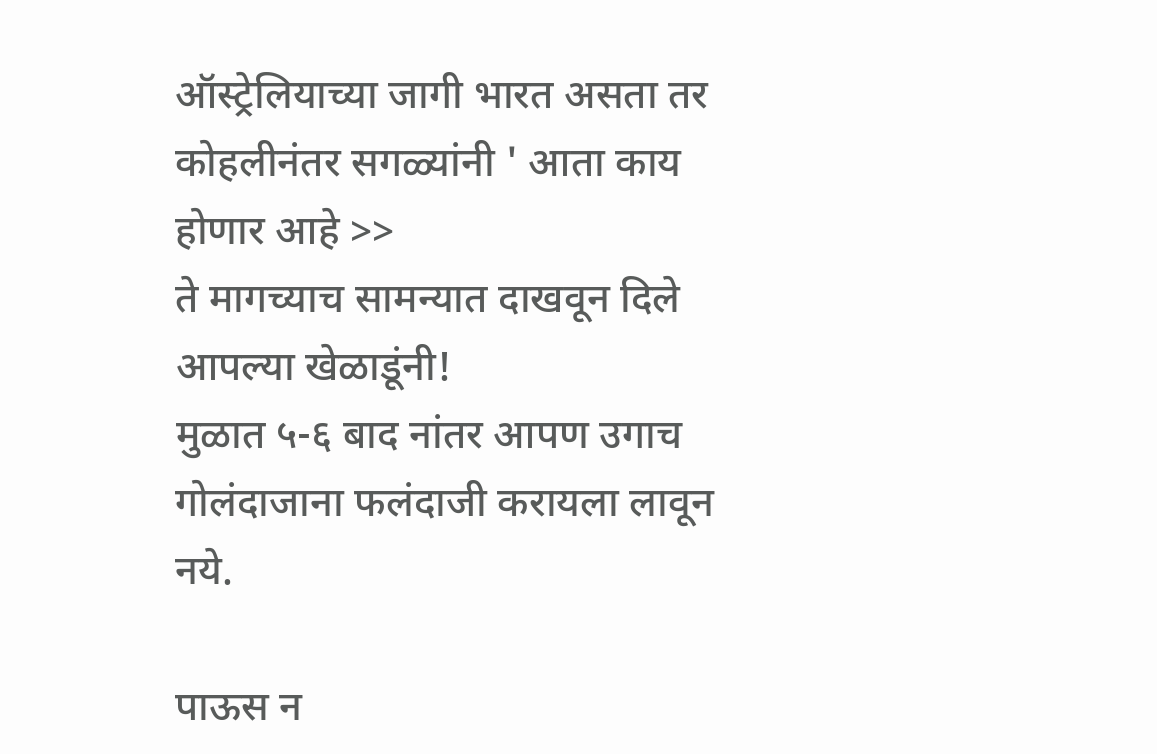ऑस्ट्रेलियाच्या जागी भारत असता तर कोहलीनंतर सगळ्यांनी ' आता काय होणार आहे >>
ते मागच्याच सामन्यात दाखवून दिले आपल्या खेळाडूंनी!
मुळात ५-६ बाद नांतर आपण उगाच गोलंदाजाना फलंदाजी करायला लावून नये.

पाऊस न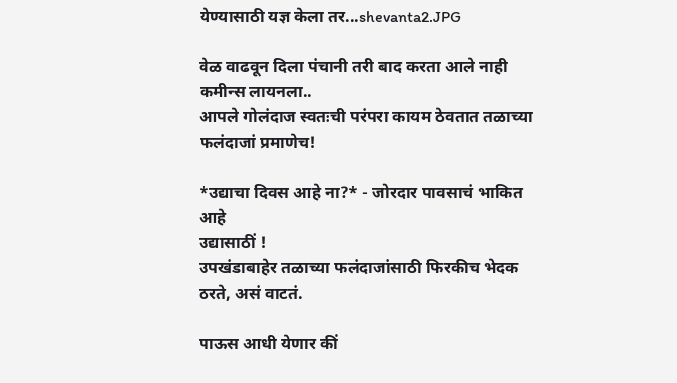येण्यासाठी यज्ञ केला तर...shevanta2.JPG

वेळ वाढवून दिला पंचानी तरी बाद करता आले नाही कमीन्स लायनला..
आपले गोलंदाज स्वतःची परंपरा कायम ठेवतात तळाच्या फलंदाजां प्रमाणेच!

*उद्याचा दिवस आहे ना?* - जोरदार पावसाचं भाकित आहे
उद्यासाठीं !
उपखंडाबाहेर तळाच्या फलंदाजांसाठी फिरकीच भेदक ठरते, असं वाटतं.

पाऊस आधी येणार कीं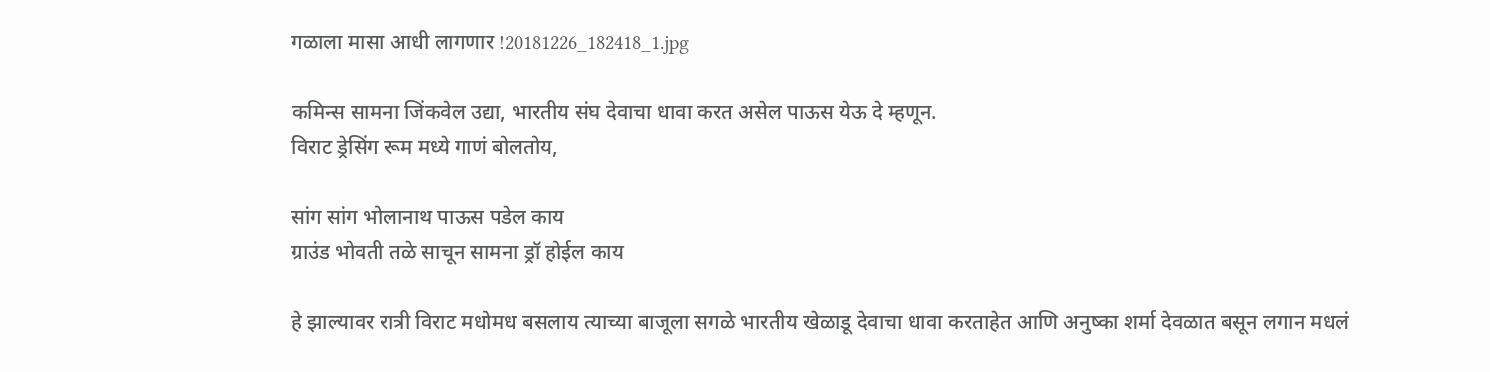गळाला मासा आधी लागणार !20181226_182418_1.jpg

कमिन्स सामना जिंकवेल उद्या, भारतीय संघ देवाचा धावा करत असेल पाऊस येऊ दे म्हणून.
विराट ड्रेसिंग रूम मध्ये गाणं बोलतोय,

सांग सांग भोलानाथ पाऊस पडेल काय
ग्राउंड भोवती तळे साचून सामना ड्रॉ होईल काय

हे झाल्यावर रात्री विराट मधोमध बसलाय त्याच्या बाजूला सगळे भारतीय खेळाडू देवाचा धावा करताहेत आणि अनुष्का शर्मा देवळात बसून लगान मधलं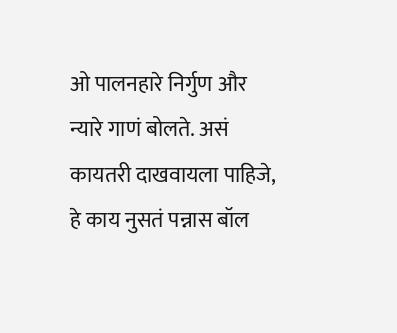ओ पालनहारे निर्गुण और न्यारे गाणं बोलते. असं कायतरी दाखवायला पाहिजे, हे काय नुसतं पन्नास बॉल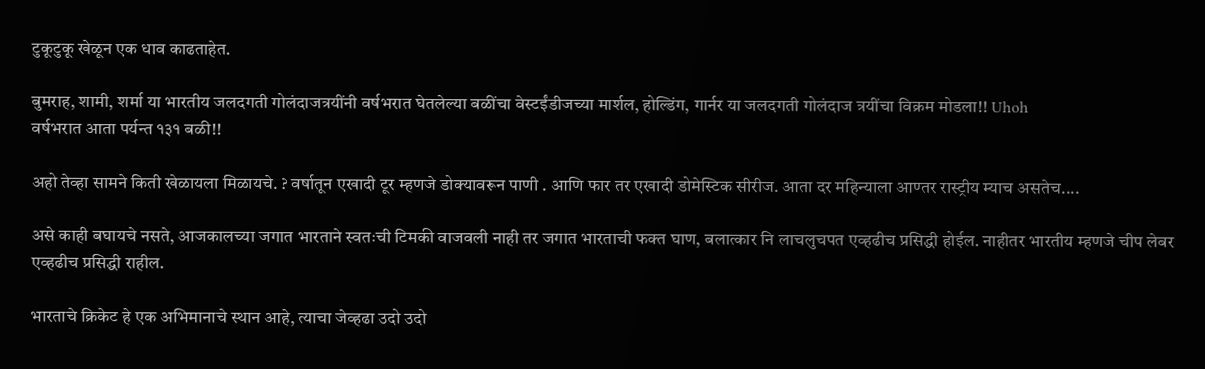टुकूटुकू खेळून एक धाव काढताहेत.

बुमराह, शामी, शर्मा या भारतीय जलदगती गोलंदाजत्रयींनी वर्षभरात घेतलेल्या बळींचा वेस्टईंडीजच्या मार्शल, होल्डिंग, गार्नर या जलदगती गोलंदाज त्रयींचा विक्रम मोडला!! Uhoh
वर्षभरात आता पर्यन्त १३१ बळी!!

अहो तेव्हा सामने किती खेळायला मिळायचे. ? वर्षातून एखादी टूर म्हणजे डोक्यावरून पाणी . आणि फार तर एखादी डोमेस्टिक सीरीज. आता दर महिन्याला आण्तर रास्ट्रीय म्याच असतेच....

असे काही बघायचे नसते, आजकालच्या जगात भारताने स्वतःची टिमकी वाजवली नाही तर जगात भारताची फक्त घाण, बलात्कार नि लाचलुचपत एव्हढीच प्रसिद्धी होईल. नाहीतर भारतीय म्हणजे चीप लेबर एव्हढीच प्रसिद्धी राहील.

भारताचे क्रिकेट हे एक अभिमानाचे स्थान आहे, त्याचा जेव्हढा उदो उदो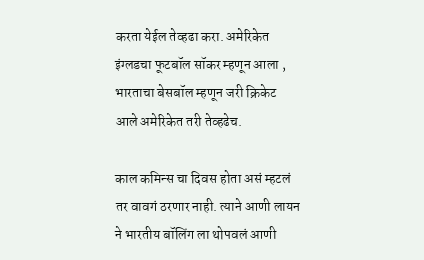करता येईल तेव्हढा करा. अमेरिकेत इंग्लडचा फूटबॉल सॉकर म्हणून आला , भारताचा बेसबॉल म्हणून जरी क्रिकेट आले अमेरिकेत तरी तेव्हढेच.

काल कमिन्स चा दिवस होता असं म्हटलं तर वावगं ठरणार नाही. त्याने आणी लायन ने भारतीय बॉलिंग ला थोपवलं आणी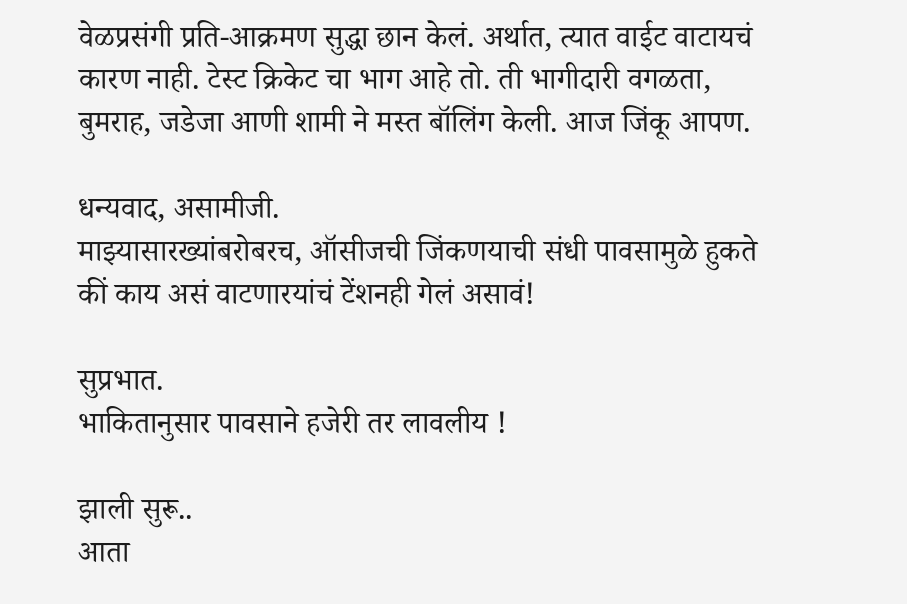वेळप्रसंगी प्रति-आक्रमण सुद्धा छान केलं. अर्थात, त्यात वाईट वाटायचं कारण नाही. टेस्ट क्रिकेट चा भाग आहे तो. ती भागीदारी वगळता, बुमराह, जडेजा आणी शामी ने मस्त बॉलिंग केली. आज जिंकू आपण.

धन्यवाद, असामीजी.
माझ्यासारख्यांबरोबरच, ऑसीजची जिंकणयाची संधी पावसामुळे हुकते कीं काय असं वाटणारयांचं टेंशनही गेलं असावं!

सुप्रभात.
भाकितानुसार पावसाने हजेरी तर लावलीय !

झाली सुरू..
आता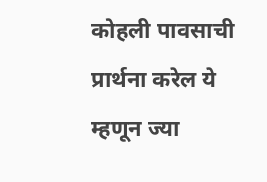कोहली पावसाची प्रार्थना करेल ये म्हणून ज्या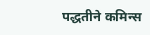पद्धतीने कमिन्स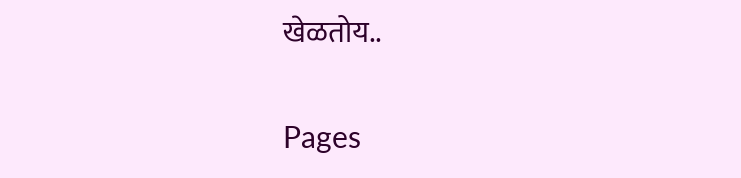खेळतोय..

Pages